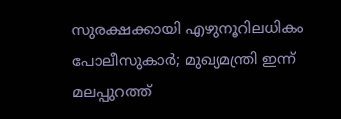സുരക്ഷക്കായി എഴുനൂറിലധികം പോലീസുകാർ; മുഖ്യമന്ത്രി ഇന്ന് മലപ്പുറത്ത്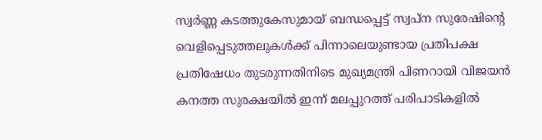സ്വർണ്ണ കടത്തുകേസുമായ് ബന്ധപ്പെട്ട് സ്വപ്‌ന സുരേഷിന്റെ വെളിപ്പെടുത്തലുകള്‍ക്ക് പിന്നാലെയുണ്ടായ പ്രതിപക്ഷ പ്രതിഷേധം തുടരുന്നതിനിടെ മുഖ്യമന്ത്രി പിണറായി വിജയന്‍ കനത്ത സുരക്ഷയിൽ ഇന്ന് മലപ്പുറത്ത് പരിപാടികളിൽ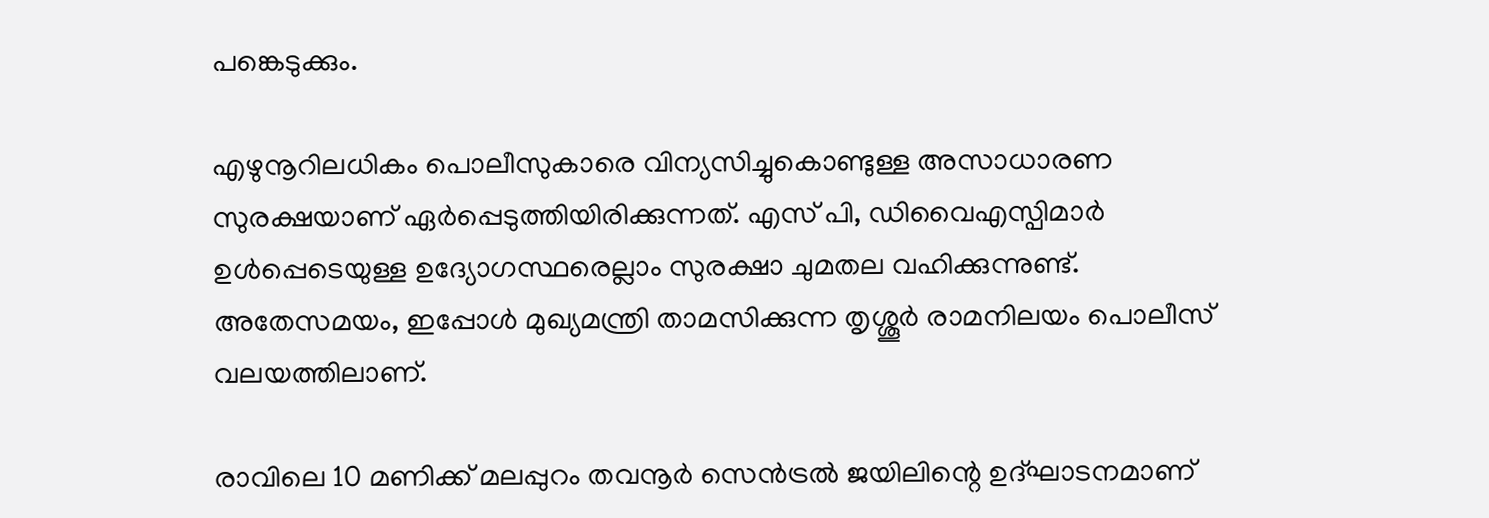പങ്കെടുക്കും.

എഴുനൂറിലധികം പൊലീസുകാരെ വിന്യസിച്ചുകൊണ്ടുള്ള അസാധാരണ സുരക്ഷയാണ് ഏര്‍പ്പെടുത്തിയിരിക്കുന്നത്. എസ് പി, ഡിവൈഎസ്പിമാര്‍ ഉള്‍പ്പെടെയുള്ള ഉദ്യോഗസ്ഥരെല്ലാം സുരക്ഷാ ചുമതല വഹിക്കുന്നുണ്ട്. അതേസമയം, ഇപ്പോൾ മുഖ്യമന്ത്രി താമസിക്കുന്ന തൃശ്ശൂര്‍ രാമനിലയം പൊലീസ് വലയത്തിലാണ്.

രാവിലെ 10 മണിക്ക് മലപ്പുറം തവനൂര്‍ സെന്‍ട്രല്‍ ജയിലിന്റെ ഉദ്ഘാടനമാണ്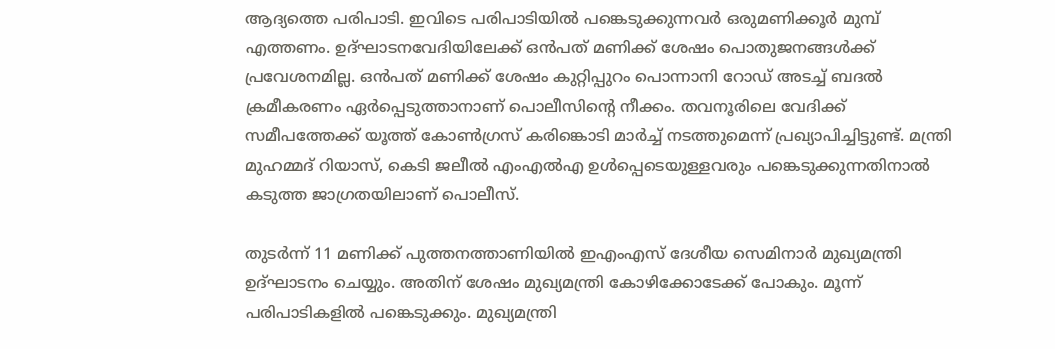ആദ്യത്തെ പരിപാടി. ഇവിടെ പരിപാടിയില്‍ പങ്കെടുക്കുന്നവര്‍ ഒരുമണിക്കൂര്‍ മുമ്പ് എത്തണം. ഉദ്ഘാടനവേദിയിലേക്ക് ഒന്‍പത് മണിക്ക് ശേഷം പൊതുജനങ്ങള്‍ക്ക് പ്രവേശനമില്ല. ഒന്‍പത് മണിക്ക് ശേഷം കുറ്റിപ്പുറം പൊന്നാനി റോഡ് അടച്ച് ബദല്‍ ക്രമീകരണം ഏര്‍പ്പെടുത്താനാണ് പൊലീസിന്റെ നീക്കം. തവനൂരിലെ വേദിക്ക് സമീപത്തേക്ക് യൂത്ത് കോണ്‍ഗ്രസ് കരിങ്കൊടി മാര്‍ച്ച് നടത്തുമെന്ന് പ്രഖ്യാപിച്ചിട്ടുണ്ട്. മന്ത്രി മുഹമ്മദ് റിയാസ്, കെടി ജലീല്‍ എംഎല്‍എ ഉള്‍പ്പെടെയുള്ളവരും പങ്കെടുക്കുന്നതിനാല്‍ കടുത്ത ജാഗ്രതയിലാണ് പൊലീസ്.

തുടര്‍ന്ന് 11 മണിക്ക് പുത്തനത്താണിയില്‍ ഇഎംഎസ് ദേശീയ സെമിനാര്‍ മുഖ്യമന്ത്രി ഉദ്ഘാടനം ചെയ്യും. അതിന് ശേഷം മുഖ്യമന്ത്രി കോഴിക്കോടേക്ക് പോകും. മൂന്ന് പരിപാടികളില്‍ പങ്കെടുക്കും. മുഖ്യമന്ത്രി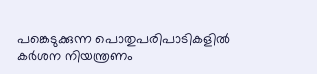പങ്കെടുക്കുന്ന പൊതുപരിപാടികളില്‍ കര്‍ശന നിയന്ത്രണം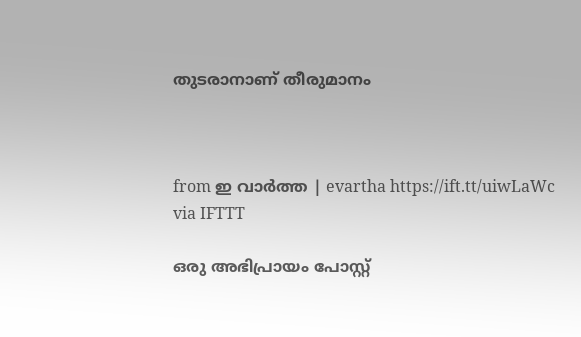തുടരാനാണ് തീരുമാനം



from ഇ വാർത്ത | evartha https://ift.tt/uiwLaWc
via IFTTT

ഒരു അഭിപ്രായം പോസ്റ്റ്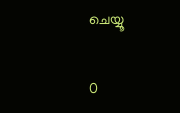ചെയ്യൂ

0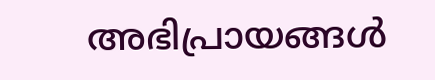അഭിപ്രായങ്ങള്‍